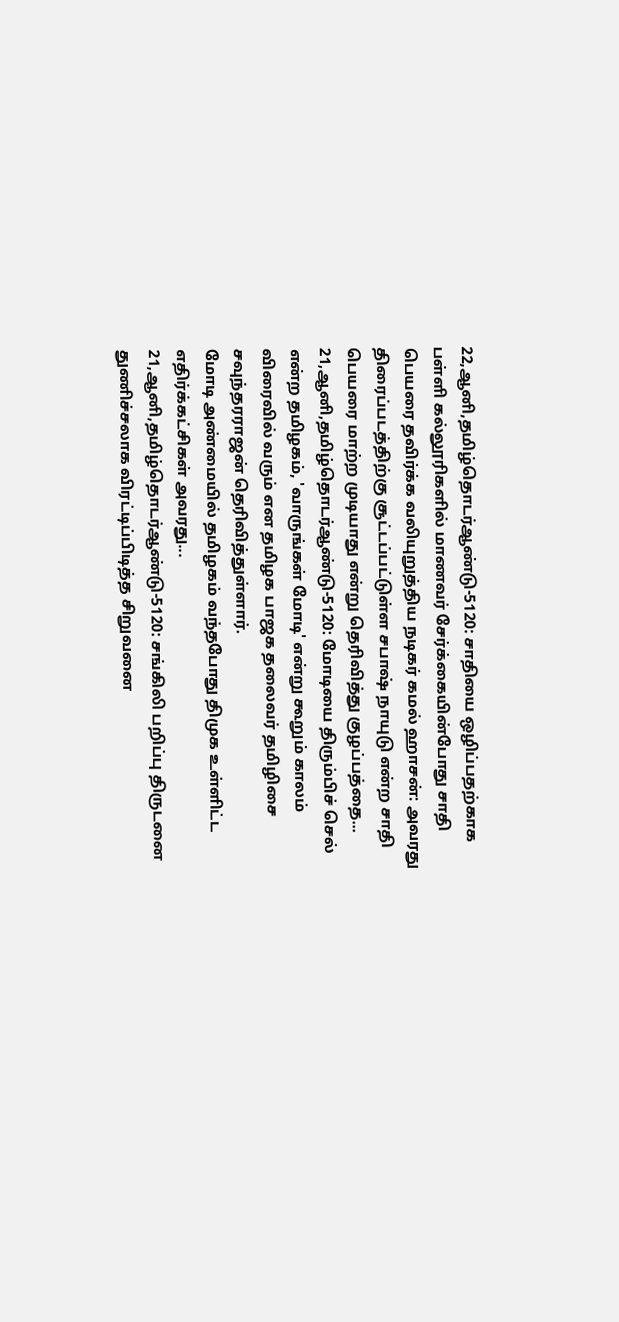22,ஆனி,தமிழ்தொடர்ஆண்டு-5120: சாதியை ஒழிப்பதற்காக பள்ளி கல்லூரிகளில் மாணவர் சேர்க்கையின்போது சாதி பெயரை தவிர்க்க வலியுறுத்திய நடிகர் கமல் ஹாசன்: அவரது திரைப்படத்திற்கு சூட்டப்பட்டுள்ள சபாஷ் நாயுடு என்ற சாதி பெயரை மாற்ற முடியாது என்று தெரிவித்து குழப்பத்தை...
21,ஆனி,தமிழ்தொடர்ஆண்டு-5120: மோடியை திரும்பிச் செல் என்ற தமிழகம், 'வாருங்கள் மோடி' என்று கூறும் காலம் விரைவில் வரும் என தமிழக பாஜக தலைவர் தமிழிசை சவுந்தரராஜன் தெரிவித்துள்ளார்.
மோடி அண்மையில் தமிழகம் வந்தபோது திமுக உள்ளிட்ட எதிர்க்கட்சிகள் அவரது...
21,ஆனி,தமிழ்தொடர்ஆண்டு-5120: சங்கிலி பறிப்பு திருடனை துணிச்சலாக விரட்டிப்பிடித்த சிறுவனை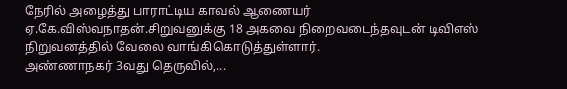நேரில் அழைத்து பாராட்டிய காவல் ஆணையர் ஏ.கே.விஸ்வநாதன்.சிறுவனுக்கு 18 அகவை நிறைவடைந்தவுடன் டிவிஎஸ் நிறுவனத்தில் வேலை வாங்கிகொடுத்துள்ளார்.
அண்ணாநகர் 3வது தெருவில்,...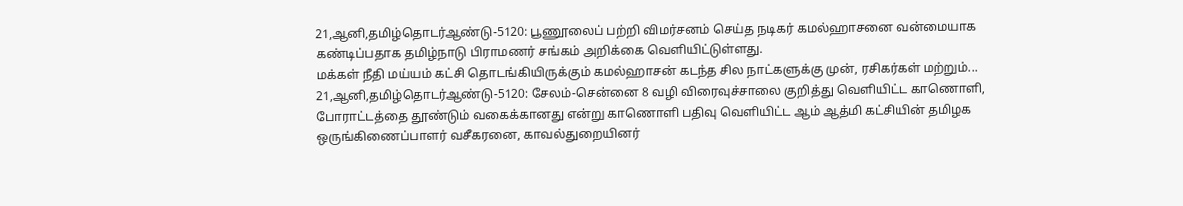21,ஆனி,தமிழ்தொடர்ஆண்டு-5120: பூணூலைப் பற்றி விமர்சனம் செய்த நடிகர் கமல்ஹாசனை வன்மையாக கண்டிப்பதாக தமிழ்நாடு பிராமணர் சங்கம் அறிக்கை வெளியிட்டுள்ளது.
மக்கள் நீதி மய்யம் கட்சி தொடங்கியிருக்கும் கமல்ஹாசன் கடந்த சில நாட்களுக்கு முன், ரசிகர்கள் மற்றும்...
21,ஆனி,தமிழ்தொடர்ஆண்டு-5120: சேலம்-சென்னை 8 வழி விரைவுச்சாலை குறித்து வெளியிட்ட காணொளி, போராட்டத்தை தூண்டும் வகைக்கானது என்று காணொளி பதிவு வெளியிட்ட ஆம் ஆத்மி கட்சியின் தமிழக ஒருங்கிணைப்பாளர் வசீகரனை, காவல்துறையினர்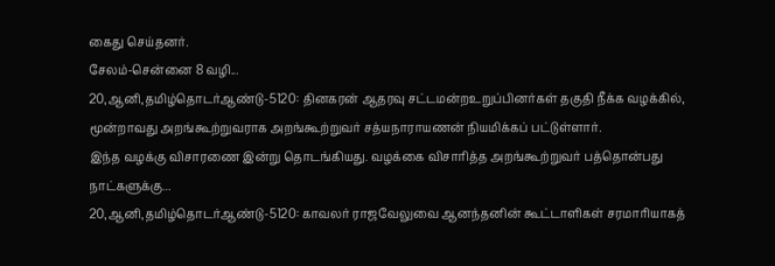கைது செய்தனர்.
சேலம்-சென்னை 8 வழி...
20,ஆனி,தமிழ்தொடர்ஆண்டு-5120: தினகரன் ஆதரவு சட்டமன்றஉறுப்பினர்கள் தகுதி நீக்க வழக்கில், மூன்றாவது அறங்கூற்றுவராக அறங்கூற்றுவர் சத்யநாராயணன் நியமிக்கப் பட்டுள்ளார்.
இந்த வழக்கு விசாரணை இன்று தொடங்கியது. வழக்கை விசாரித்த அறங்கூற்றுவர் பத்தொன்பது நாட்களுக்கு...
20,ஆனி,தமிழ்தொடர்ஆண்டு-5120: காவலர் ராஜவேலுவை ஆனந்தனின் கூட்டாளிகள் சரமாரியாகத்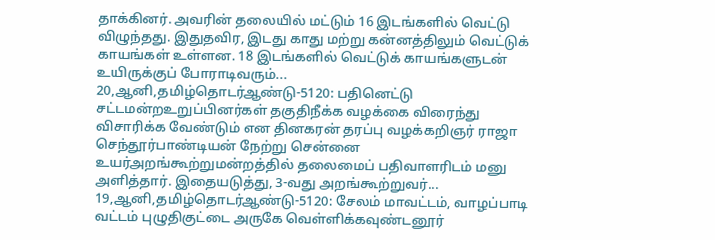தாக்கினர். அவரின் தலையில் மட்டும் 16 இடங்களில் வெட்டு விழுந்தது. இதுதவிர, இடது காது மற்று கன்னத்திலும் வெட்டுக் காயங்கள் உள்ளன. 18 இடங்களில் வெட்டுக் காயங்களுடன் உயிருக்குப் போராடிவரும்...
20,ஆனி,தமிழ்தொடர்ஆண்டு-5120: பதினெட்டு சட்டமன்றஉறுப்பினர்கள் தகுதிநீக்க வழக்கை விரைந்து விசாரிக்க வேண்டும் என தினகரன் தரப்பு வழக்கறிஞர் ராஜா செந்தூர்பாண்டியன் நேற்று சென்னை உயர்அறங்கூற்றுமன்றத்தில் தலைமைப் பதிவாளரிடம் மனு அளித்தார். இதையடுத்து, 3-வது அறங்கூற்றுவர்...
19,ஆனி,தமிழ்தொடர்ஆண்டு-5120: சேலம் மாவட்டம், வாழப்பாடி வட்டம் புழுதிகுட்டை அருகே வெள்ளிக்கவுண்டனூர்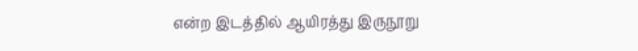என்ற இடத்தில் ஆயிரத்து இருநூறு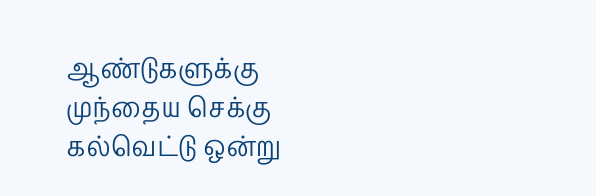ஆண்டுகளுக்கு முந்தைய செக்கு கல்வெட்டு ஒன்று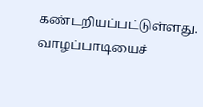கண்டறியப்பட்டுள்ளது.
வாழப்பாடியைச்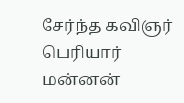சேர்ந்த கவிஞர் பெரியார் மன்னன்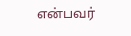என்பவர்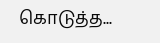கொடுத்த...